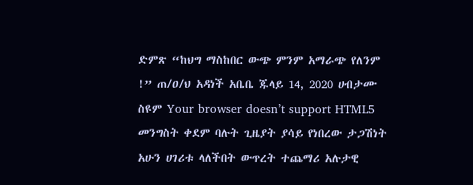ድምጽ “ከህግ ማስከበር ውጭ ምንም አማራጭ የለንም !” ጠ/ዐ/ህ አዳነች አቤቤ ጁላይ 14, 2020 ሀብታሙ ስዩም Your browser doesn’t support HTML5 መንግስት ቀደም ባሉት ጊዜያት ያሳይ የነበረው ታጋሽነት አሁን ሀገሪቱ ላለችበት ውጥረት ተጨማሪ አሉታዊ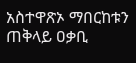አስተዋጽኦ ማበርከቱን ጠቅላይ ዐቃቢ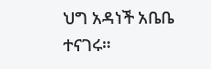ህግ አዳነች አቤቤ ተናገሩ።